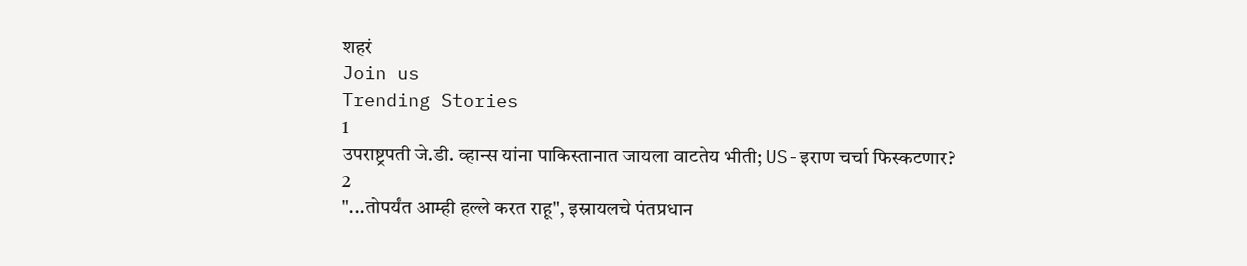शहरं
Join us
Trending Stories
1
उपराष्ट्रपती जे.डी. व्हान्स यांना पाकिस्तानात जायला वाटतेय भीती; US-इराण चर्चा फिस्कटणार?
2
"...तोपर्यंत आम्ही हल्ले करत राहू", इस्रायलचे पंतप्रधान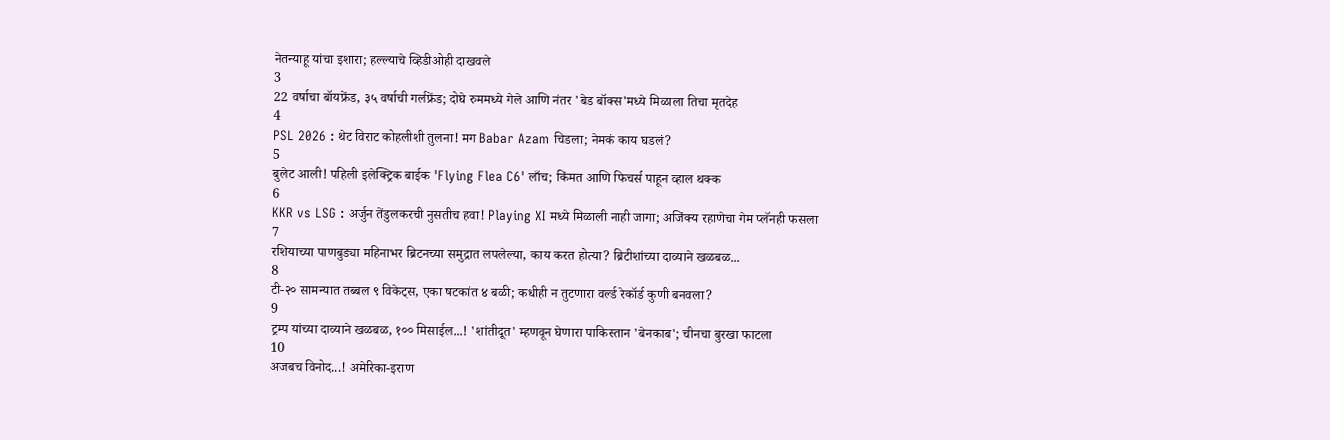नेतन्याहू यांचा इशारा; हल्ल्याचे व्हिडीओही दाखवले
3
22 वर्षाचा बॉयफ्रेंड, ३५ वर्षाची गर्लफ्रेंड; दोघे रुममध्ये गेले आणि नंतर 'बेड बॉक्स'मध्ये मिळाला तिचा मृतदेह
4
PSL 2026 : थेट विराट कोहलीशी तुलना! मग Babar Azam चिडला; नेमकं काय घडलं?
5
बुलेट आली! पहिली इलेक्ट्रिक बाईक 'Flying Flea C6' लाँच; किंमत आणि फिचर्स पाहून व्हाल थक्क
6
KKR vs LSG : अर्जुन तेंडुलकरची नुसतीच हवा! Playing XI मध्ये मिळाली नाही जागा; अजिंक्य रहाणेचा गेम प्लॅनही फसला
7
रशियाच्या पाणबुड्या महिनाभर ब्रिटनच्या समुद्रात लपलेल्या, काय करत होत्या? ब्रिटीशांच्या दाव्याने खळबळ...
8
टी-२० सामन्यात तब्बल ९ विकेट्स, एका षटकांत ४ बळी; कधीही न तुटणारा वर्ल्ड रेकॉर्ड कुणी बनवला?
9
ट्रम्प यांच्या दाव्याने खळबळ, १०० मिसाईल...! 'शांतीदूत' म्हणवून घेणारा पाकिस्तान 'बेनकाब'; चीनचा बुरखा फाटला
10
अजबच विनोद...! अमेरिका-इराण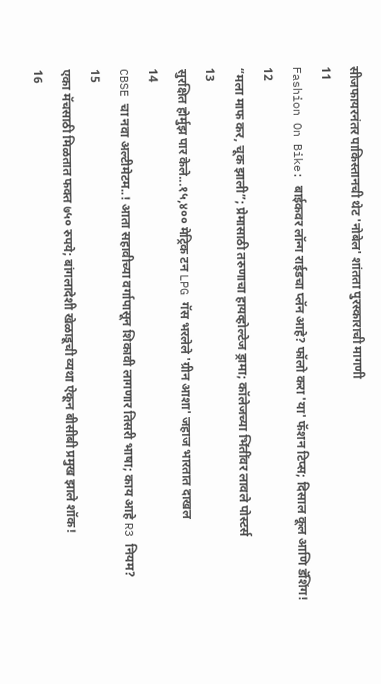सीजफायरनंतर पाकिस्तानची थेट 'नोबेल' शांतता पुरस्काराची मागणी
11
Fashion On Bike: बाईकवर लॉन्ग राईडचा प्लॅन आहे? फॉलो करा 'या' फॅशन टिप्स; दिसाल कूल आणि डॅशिंग!
12
“मला माफ कर, चूक झाली”; प्रेमासाठी तरुणाचा हायव्होल्टेज ड्रामा; कॉलेजच्या भिंतींवर लावले पोस्टर्स
13
सुरक्षित होर्मुझ पार केले...१५,४०० मेट्रिक टन LPG गॅस भरलेले 'ग्रीन आशा' जहाज भारतात दाखल
14
CBSE चा नवा अल्टीमेटम..! आता सहावीच्या वर्गापासून शिकावी लागणार तिसरी भाषा; काय आहे R3 नियम?
15
एका मॅचसाठी मिळतात फक्त ७५० रुपये; बांगलादेशी खेळाडूची व्यथा ऐकून बीसीबी प्रमुख झाले शॉक!
16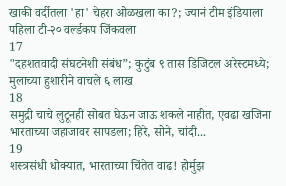खाकी वर्दीतला 'हा' चेहरा ओळखला का?; ज्यानं टीम इंडियाला पहिला टी-२० वर्ल्डकप जिंकवला
17
"दहशतवादी संघटनेशी संबंध”; कुटुंब ९ तास डिजिटल अरेस्टमध्ये; मुलाच्या हुशारीने वाचले ६ लाख
18
समुद्री चाचे लुटूनही सोबत घेऊन जाऊ शकले नाहीत, एवढा खजिना भारताच्या जहाजावर सापडला; हिरे, सोने, चांदी...
19
शस्त्रसंधी धोक्यात, भारताच्या चिंतेत वाढ! होर्मुझ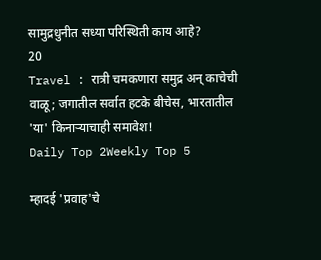सामुद्रधुनीत सध्या परिस्थिती काय आहे?
20
Travel : रात्री चमकणारा समुद्र अन् काचेची वाळू; जगातील सर्वात हटके बीचेस, भारतातील 'या' किनाऱ्याचाही समावेश!
Daily Top 2Weekly Top 5

म्हादई 'प्रवाह'चे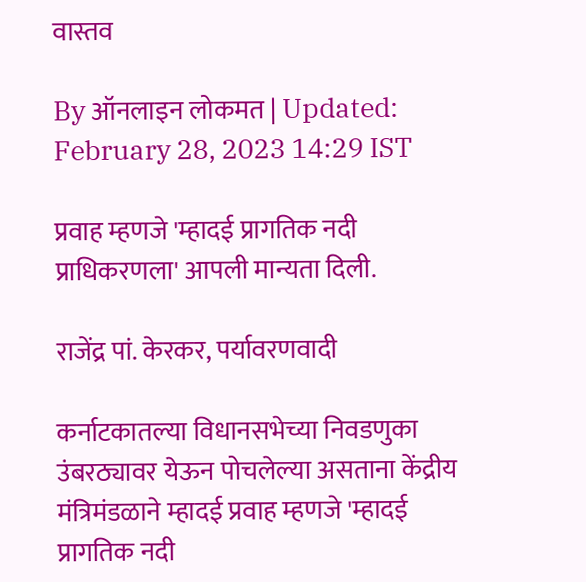वास्तव

By ऑनलाइन लोकमत | Updated: February 28, 2023 14:29 IST

प्रवाह म्हणजे 'म्हादई प्रागतिक नदी प्राधिकरणला' आपली मान्यता दिली.

राजेंद्र पां. केरकर, पर्यावरणवादी

कर्नाटकातल्या विधानसभेच्या निवडणुका उंबरठ्यावर येऊन पोचलेल्या असताना केंद्रीय मंत्रिमंडळाने म्हादई प्रवाह म्हणजे 'म्हादई प्रागतिक नदी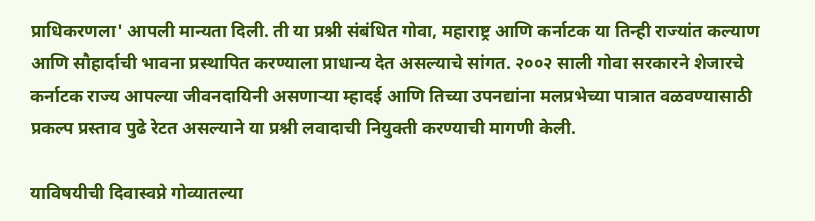प्राधिकरणला' आपली मान्यता दिली. ती या प्रश्नी संबंधित गोवा, महाराष्ट्र आणि कर्नाटक या तिन्ही राज्यांत कल्याण आणि सौहार्दाची भावना प्रस्थापित करण्याला प्राधान्य देत असल्याचे सांगत. २००२ साली गोवा सरकारने शेजारचे कर्नाटक राज्य आपल्या जीवनदायिनी असणाऱ्या म्हादई आणि तिच्या उपनद्यांना मलप्रभेच्या पात्रात वळवण्यासाठी प्रकल्प प्रस्ताव पुढे रेटत असल्याने या प्रश्नी लवादाची नियुक्ती करण्याची मागणी केली.

याविषयीची दिवास्वप्ने गोव्यातल्या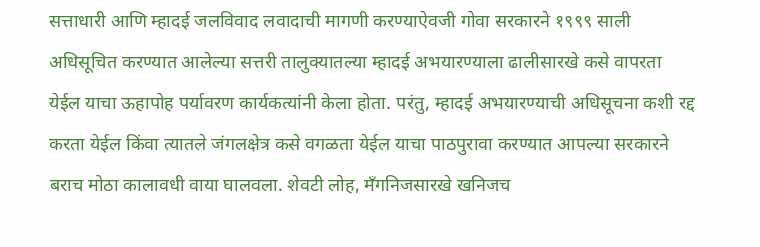सत्ताधारी आणि म्हादई जलविवाद लवादाची मागणी करण्याऐवजी गोवा सरकारने १९९९ साली अधिसूचित करण्यात आलेल्या सत्तरी तालुक्यातल्या म्हादई अभयारण्याला ढालीसारखे कसे वापरता येईल याचा ऊहापोह पर्यावरण कार्यकत्यांनी केला होता. परंतु, म्हादई अभयारण्याची अधिसूचना कशी रद्द करता येईल किंवा त्यातले जंगलक्षेत्र कसे वगळता येईल याचा पाठपुरावा करण्यात आपल्या सरकारने बराच मोठा कालावधी वाया घालवला. शेवटी लोह, मँगनिजसारखे खनिजच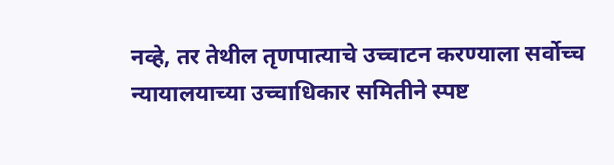नव्हे, तर तेथील तृणपात्याचे उच्चाटन करण्याला सर्वोच्च न्यायालयाच्या उच्चाधिकार समितीने स्पष्ट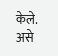केले. असे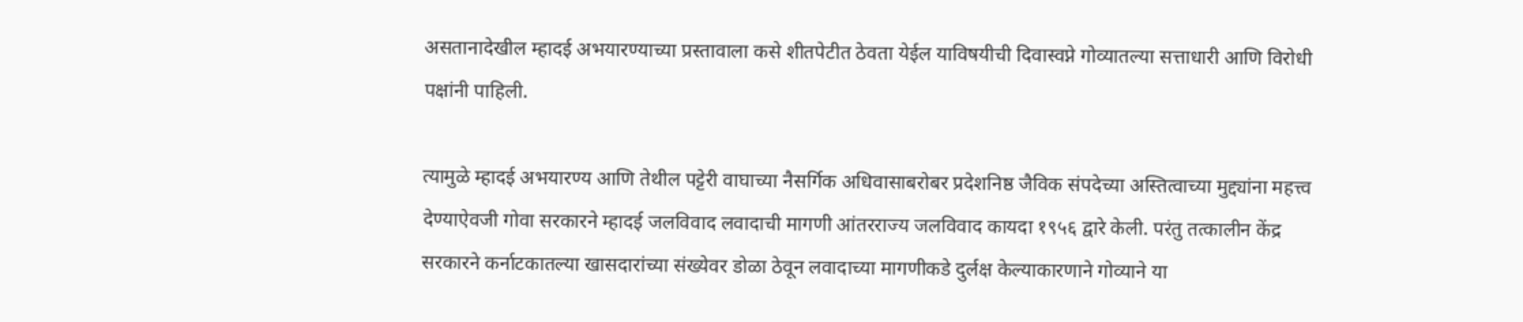असतानादेखील म्हादई अभयारण्याच्या प्रस्तावाला कसे शीतपेटीत ठेवता येईल याविषयीची दिवास्वप्ने गोव्यातल्या सत्ताधारी आणि विरोधी पक्षांनी पाहिली.

त्यामुळे म्हादई अभयारण्य आणि तेथील पट्टेरी वाघाच्या नैसर्गिक अधिवासाबरोबर प्रदेशनिष्ठ जैविक संपदेच्या अस्तित्वाच्या मुद्द्यांना महत्त्व देण्याऐवजी गोवा सरकारने म्हादई जलविवाद लवादाची मागणी आंतरराज्य जलविवाद कायदा १९५६ द्वारे केली. परंतु तत्कालीन केंद्र सरकारने कर्नाटकातल्या खासदारांच्या संख्येवर डोळा ठेवून लवादाच्या मागणीकडे दुर्लक्ष केल्याकारणाने गोव्याने या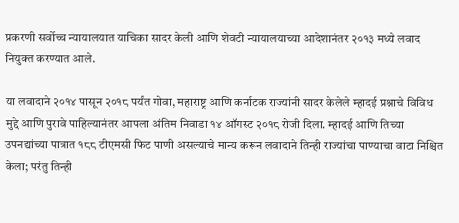प्रकरणी सर्वोच्च न्यायालयात याचिका सादर केली आणि शेवटी न्यायालयाच्या आदेशानंतर २०१३ मध्ये लवाद नियुक्त करण्यात आले.

या लवादाने २०१४ पासून २०१८ पर्यंत गोवा, महाराष्ट्र आणि कर्नाटक राज्यांनी सादर केलेले म्हादई प्रश्नाचे विविध मुद्दे आणि पुरावे पाहिल्यानंतर आपला अंतिम निवाडा १४ ऑगस्ट २०१८ रोजी दिला. म्हादई आणि तिच्या उपनद्यांच्या पात्रात १८८ टीएमसी फिट पाणी असल्याचे मान्य करून लवादाने तिन्ही राज्यांचा पाण्याचा वाटा निश्चित केला; परंतु तिन्ही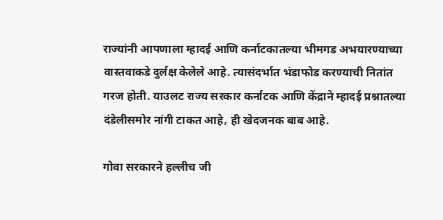राज्यांनी आपणाला म्हादई आणि कर्नाटकातल्या भीमगड अभयारण्याच्या वास्तवाकडे दुर्लक्ष केलेले आहे. त्यासंदर्भात भंडाफोड करण्याची नितांत गरज होती. याउलट राज्य सरकार कर्नाटक आणि केंद्राने म्हादई प्रश्नातल्या दंडेलीसमोर नांगी टाकत आहे, ही खेदजनक बाब आहे.

गोवा सरकारने हल्लीच जी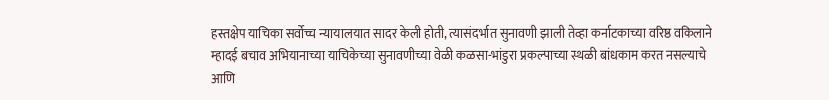हस्तक्षेप याचिका सर्वोच्च न्यायालयात सादर केली होती, त्यासंदर्भात सुनावणी झाली तेव्हा कर्नाटकाच्या वरिष्ठ वकिलाने म्हादई बचाव अभियानाच्या याचिकेच्या सुनावणीच्या वेळी कळसा-भांडुरा प्रकल्पाच्या स्थळी बांधकाम करत नसल्याचे आणि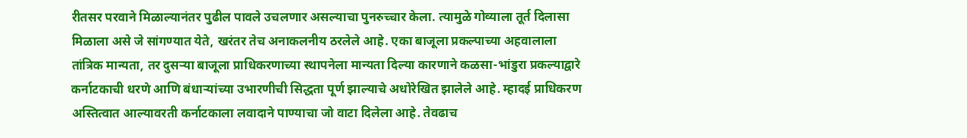रीतसर परवाने मिळाल्यानंतर पुढील पावले उचलणार असल्याचा पुनरुच्चार केला. त्यामुळे गोव्याला तूर्त दिलासा मिळाला असे जे सांगण्यात येते, खरंतर तेच अनाकलनीय ठरलेले आहे. एका बाजूला प्रकल्पाच्या अहवालाला तांत्रिक मान्यता, तर दुसऱ्या बाजूला प्राधिकरणाच्या स्थापनेला मान्यता दिल्या कारणाने कळसा-भांडुरा प्रकल्याद्वारे कर्नाटकाची धरणे आणि बंधाऱ्यांच्या उभारणीची सिद्धता पूर्ण झाल्याचे अधोरेखित झालेले आहे. म्हादई प्राधिकरण अस्तित्वात आल्यावरती कर्नाटकाला लवादाने पाण्याचा जो वाटा दिलेला आहे. तेवढाच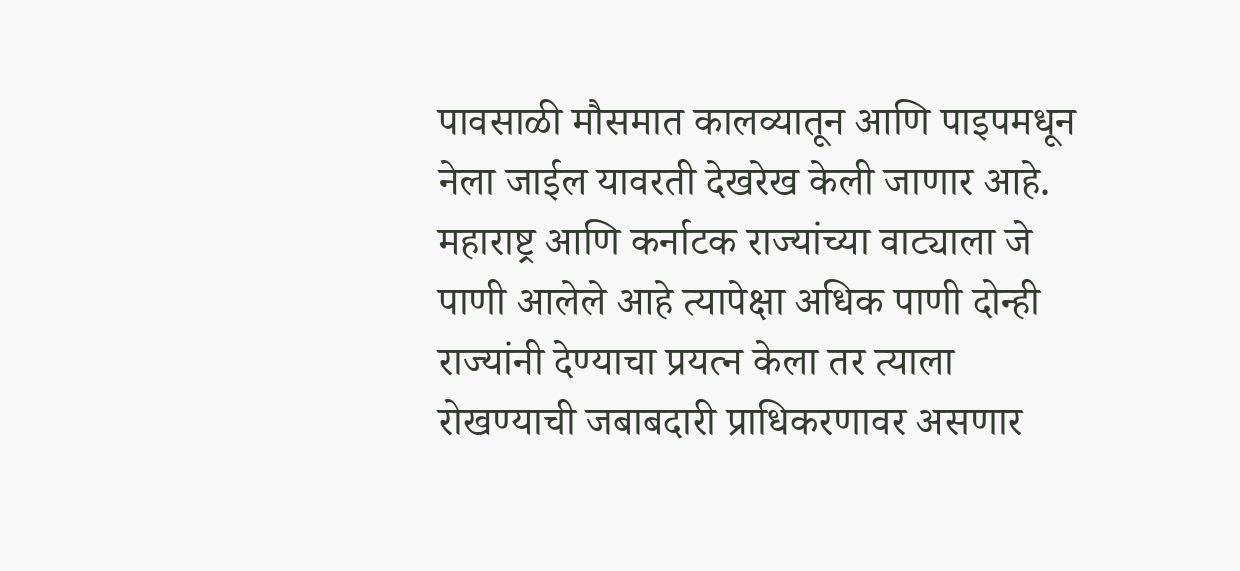पावसाळी मौसमात कालव्यातून आणि पाइपमधून नेला जाईल यावरती देखरेख केली जाणार आहे. महाराष्ट्र आणि कर्नाटक राज्यांच्या वाट्याला जे पाणी आलेले आहे त्यापेक्षा अधिक पाणी दोन्ही राज्यांनी देण्याचा प्रयत्न केला तर त्याला रोखण्याची जबाबदारी प्राधिकरणावर असणार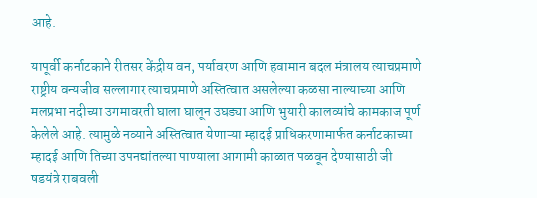आहे.

यापूर्वी कर्नाटकाने रीतसर केंद्रीय वन, पर्यावरण आणि हवामान बदल मंत्रालय त्याचप्रमाणे राष्ट्रीय वन्यजीव सल्लागार त्याचप्रमाणे अस्तित्वात असलेल्या कळसा नाल्याच्या आणि मलप्रभा नदीच्या उगमावरती घाला घालून उघड्या आणि भुयारी कालव्यांचे कामकाज पूर्ण केलेले आहे. त्यामुळे नव्याने अस्तित्वात येणाऱ्या म्हादई प्राधिकरणामार्फत कर्नाटकाच्या म्हादई आणि तिच्या उपनद्यांतल्या पाण्याला आगामी काळात पळवून देण्यासाठी जी षडयंत्रे राबवली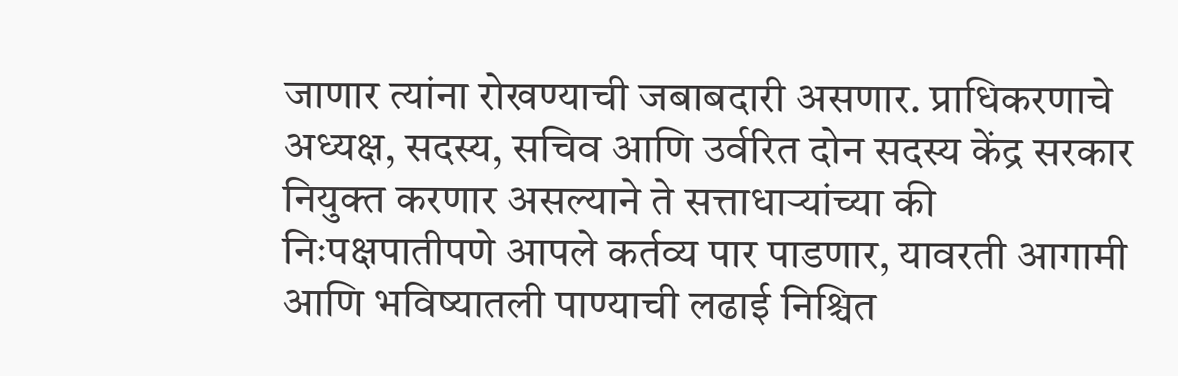जाणार त्यांना रोखण्याची जबाबदारी असणार. प्राधिकरणाचे अध्यक्ष, सदस्य, सचिव आणि उर्वरित दोन सदस्य केंद्र सरकार नियुक्त करणार असल्याने ते सत्ताधाऱ्यांच्या की निःपक्षपातीपणे आपले कर्तव्य पार पाडणार, यावरती आगामी आणि भविष्यातली पाण्याची लढाई निश्चित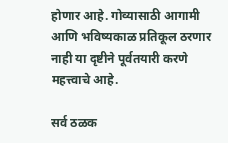होणार आहे. गोव्यासाठी आगामी आणि भविष्यकाळ प्रतिकूल ठरणार नाही या दृष्टीने पूर्वतयारी करणे महत्त्वाचे आहे.

सर्व ठळक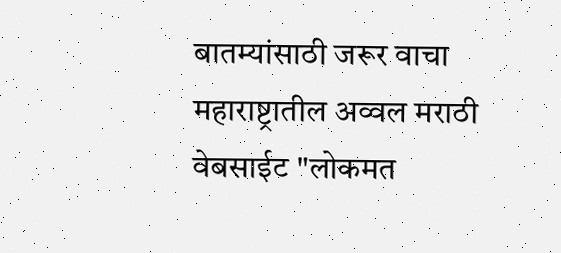बातम्यांसाठी जरूर वाचा महाराष्ट्रातील अव्वल मराठी वेबसाईट "लोकमत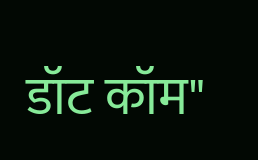डॉट कॉम"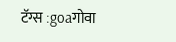टॅग्स :goaगोवा